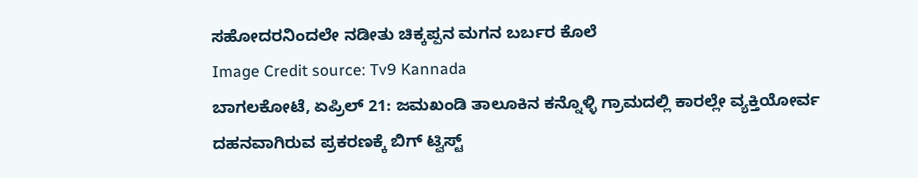ಸಹೋದರನಿಂದಲೇ ನಡೀತು ಚಿಕ್ಕಪ್ಪನ ಮಗನ ಬರ್ಬರ ಕೊಲೆ
Image Credit source: Tv9 Kannada
ಬಾಗಲಕೋಟೆ, ಏಪ್ರಿಲ್ 21: ಜಮಖಂಡಿ ತಾಲೂಕಿನ ಕನ್ನೊಳ್ಳಿ ಗ್ರಾಮದಲ್ಲಿ ಕಾರಲ್ಲೇ ವ್ಯಕ್ತಿಯೋರ್ವ ದಹನವಾಗಿರುವ ಪ್ರಕರಣಕ್ಕೆ ಬಿಗ್ ಟ್ವಿಸ್ಟ್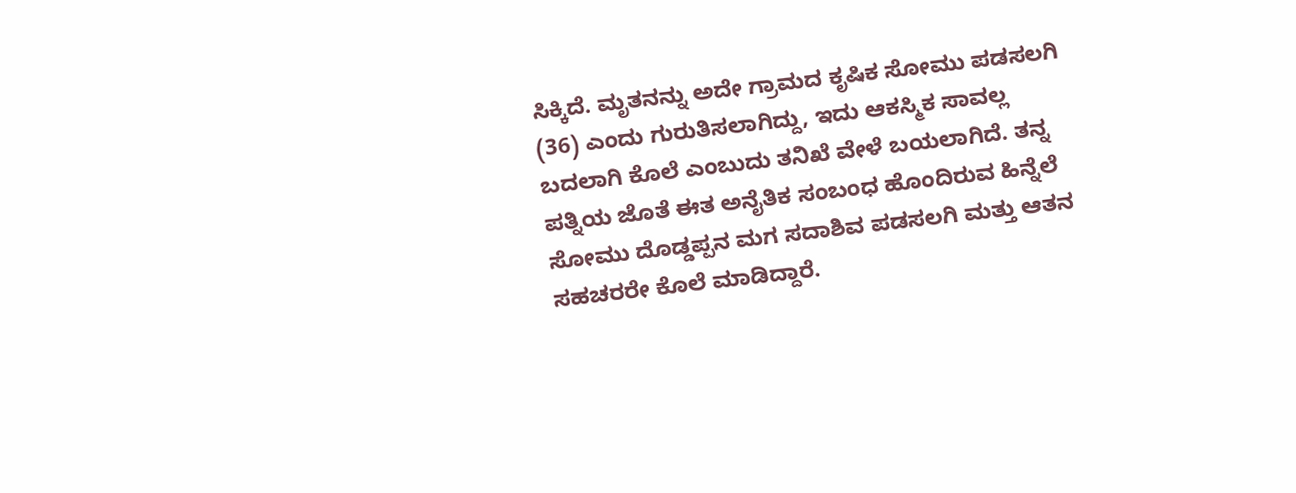ಸಿಕ್ಕಿದೆ. ಮೃತನನ್ನು ಅದೇ ಗ್ರಾಮದ ಕೃಷಿಕ ಸೋಮು ಪಡಸಲಗಿ (36) ಎಂದು ಗುರುತಿಸಲಾಗಿದ್ದು, ಇದು ಆಕಸ್ಮಿಕ ಸಾವಲ್ಲ ಬದಲಾಗಿ ಕೊಲೆ ಎಂಬುದು ತನಿಖೆ ವೇಳೆ ಬಯಲಾಗಿದೆ. ತನ್ನ ಪತ್ನಿಯ ಜೊತೆ ಈತ ಅನೈತಿಕ ಸಂಬಂಧ ಹೊಂದಿರುವ ಹಿನ್ನೆಲೆ ಸೋಮು ದೊಡ್ಡಪ್ಪನ ಮಗ ಸದಾಶಿವ ಪಡಸಲಗಿ ಮತ್ತು ಆತನ ಸಹಚರರೇ ಕೊಲೆ ಮಾಡಿದ್ದಾರೆ.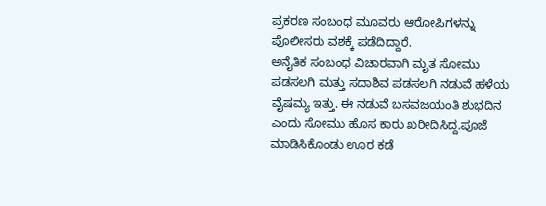ಪ್ರಕರಣ ಸಂಬಂಧ ಮೂವರು ಆರೋಪಿಗಳನ್ನು ಪೊಲೀಸರು ವಶಕ್ಕೆ ಪಡೆದಿದ್ದಾರೆ.
ಅನೈತಿಕ ಸಂಬಂಧ ವಿಚಾರವಾಗಿ ಮೃತ ಸೋಮು ಪಡಸಲಗಿ ಮತ್ತು ಸದಾಶಿವ ಪಡಸಲಗಿ ನಡುವೆ ಹಳೆಯ ವೈಷಮ್ಯ ಇತ್ತು. ಈ ನಡುವೆ ಬಸವಜಯಂತಿ ಶುಭದಿನ ಎಂದು ಸೋಮು ಹೊಸ ಕಾರು ಖರೀದಿಸಿದ್ದ.ಪೂಜೆ ಮಾಡಿಸಿಕೊಂಡು ಊರ ಕಡೆ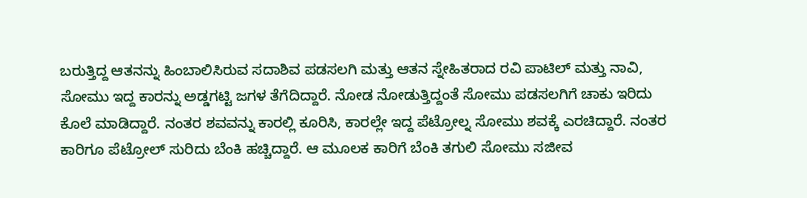ಬರುತ್ತಿದ್ದ ಆತನನ್ನು ಹಿಂಬಾಲಿಸಿರುವ ಸದಾಶಿವ ಪಡಸಲಗಿ ಮತ್ತು ಆತನ ಸ್ನೇಹಿತರಾದ ರವಿ ಪಾಟಿಲ್ ಮತ್ತು ನಾವಿ, ಸೋಮು ಇದ್ದ ಕಾರನ್ನು ಅಡ್ಡಗಟ್ಟಿ ಜಗಳ ತೆಗೆದಿದ್ದಾರೆ. ನೋಡ ನೋಡುತ್ತಿದ್ದಂತೆ ಸೋಮು ಪಡಸಲಗಿಗೆ ಚಾಕು ಇರಿದು ಕೊಲೆ ಮಾಡಿದ್ದಾರೆ. ನಂತರ ಶವವನ್ನು ಕಾರಲ್ಲಿ ಕೂರಿಸಿ, ಕಾರಲ್ಲೇ ಇದ್ದ ಪೆಟ್ರೋಲ್ನ ಸೋಮು ಶವಕ್ಕೆ ಎರಚಿದ್ದಾರೆ. ನಂತರ ಕಾರಿಗೂ ಪೆಟ್ರೋಲ್ ಸುರಿದು ಬೆಂಕಿ ಹಚ್ಚಿದ್ದಾರೆ. ಆ ಮೂಲಕ ಕಾರಿಗೆ ಬೆಂಕಿ ತಗುಲಿ ಸೋಮು ಸಜೀವ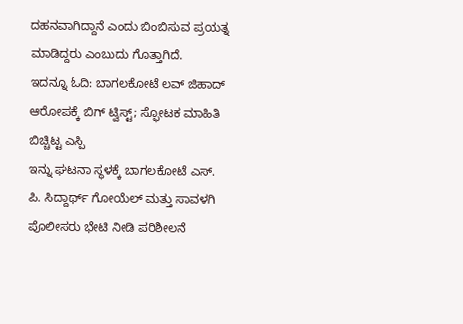ದಹನವಾಗಿದ್ದಾನೆ ಎಂದು ಬಿಂಬಿಸುವ ಪ್ರಯತ್ನ ಮಾಡಿದ್ದರು ಎಂಬುದು ಗೊತ್ತಾಗಿದೆ.
ಇದನ್ನೂ ಓದಿ: ಬಾಗಲಕೋಟೆ ಲವ್ ಜಿಹಾದ್ ಆರೋಪಕ್ಕೆ ಬಿಗ್ ಟ್ವಿಸ್ಟ್; ಸ್ಫೋಟಕ ಮಾಹಿತಿ ಬಿಚ್ಚಿಟ್ಟ ಎಸ್ಪಿ
ಇನ್ನು ಘಟನಾ ಸ್ಥಳಕ್ಕೆ ಬಾಗಲಕೋಟೆ ಎಸ್. ಪಿ. ಸಿದ್ದಾರ್ಥ್ ಗೋಯೆಲ್ ಮತ್ತು ಸಾವಳಗಿ ಪೊಲೀಸರು ಭೇಟಿ ನೀಡಿ ಪರಿಶೀಲನೆ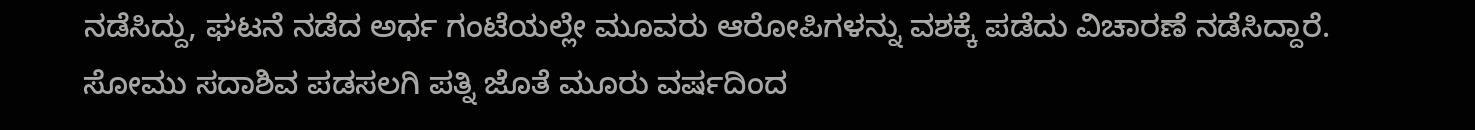ನಡೆಸಿದ್ದು, ಘಟನೆ ನಡೆದ ಅರ್ಧ ಗಂಟೆಯಲ್ಲೇ ಮೂವರು ಆರೋಪಿಗಳನ್ನು ವಶಕ್ಕೆ ಪಡೆದು ವಿಚಾರಣೆ ನಡೆಸಿದ್ದಾರೆ. ಸೋಮು ಸದಾಶಿವ ಪಡಸಲಗಿ ಪತ್ನಿ ಜೊತೆ ಮೂರು ವರ್ಷದಿಂದ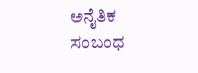ಅನೈತಿಕ ಸಂಬಂಧ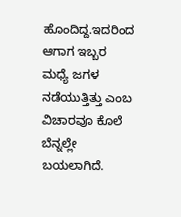ಹೊಂದಿದ್ದ.ಇದರಿಂದ ಆಗಾಗ ಇಬ್ಬರ ಮಧ್ಯೆ ಜಗಳ ನಡೆಯುತ್ತಿತ್ತು ಎಂಬ ವಿಚಾರವೂ ಕೊಲೆ ಬೆನ್ನಲ್ಲೇ ಬಯಲಾಗಿದೆ.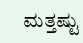ಮತ್ತಷ್ಟು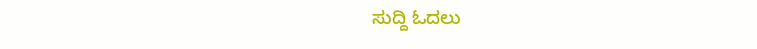ಸುದ್ದಿ ಓದಲು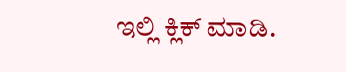ಇಲ್ಲಿ ಕ್ಲಿಕ್ ಮಾಡಿ.